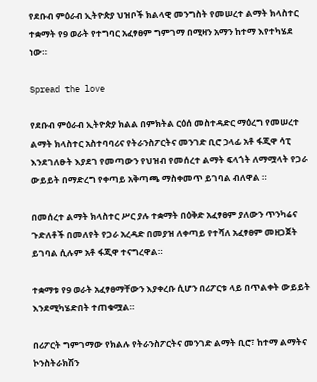የደቡብ ምዕራብ ኢትዮጵያ ህዝቦች ክልላዊ መንግስት የመሠረተ ልማት ክላስተር ተቋማት የ9 ወራት የተግባር አፈፃፀም ግምገማ በሚዛን አማን ከተማ እየተካሄደ ነው።

Spread the love

የደቡብ ምዕራብ ኢትዮጵያ ክልል በምክትል ርዕሰ መስተዳድር ማዕረግ የመሠረተ ልማት ክላስተር አስተባባሪና የትራንስፖርትና መንገድ ቢሮ ኃላፊ አቶ ፋጂዋ ሳፒ እንደገለፁት እያደገ የመጣውን የህዝብ የመሰረተ ልማት ፍላጎት ለማሟላት የጋራ ውይይት በማድረግ የቀጣይ አቅጣጫ ማስቀመጥ ይገባል ብለዋል ።

በመሰረተ ልማት ክላስተር ሥር ያሉ ተቋማት በዕቅድ አፈፃፀም ያለውን ጥንካሬና ጉድለቶች በመለየት የጋራ አረዳድ በመያዝ ለቀጣይ የተሻለ አፈፃፀም መዘጋጀት ይገባል ሲሉም አቶ ፋጂዋ ተናግረዋል።

ተቋማቱ የ9 ወራት አፈፃፀማቸውን እያቀረቡ ሲሆን በሪፖርቱ ላይ በጥልቀት ውይይት እንደሚካሄድበት ተጠቁሟል።

በሪፖርት ግምገማው የክልሉ የትራንስፖርትና መንገድ ልማት ቢሮ፣ ከተማ ልማትና ኮንስትራክሽን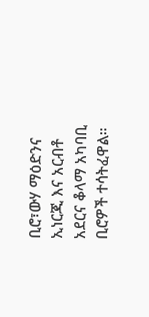ቢሮ፣ውሃ ማዕድንና ኢነርጂ እና አርብቶ አደርና ቆላማ አካባቢ ቢሮዎች ተሳትፈዋል።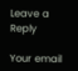Leave a Reply

Your email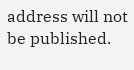address will not be published.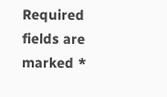Required fields are marked *